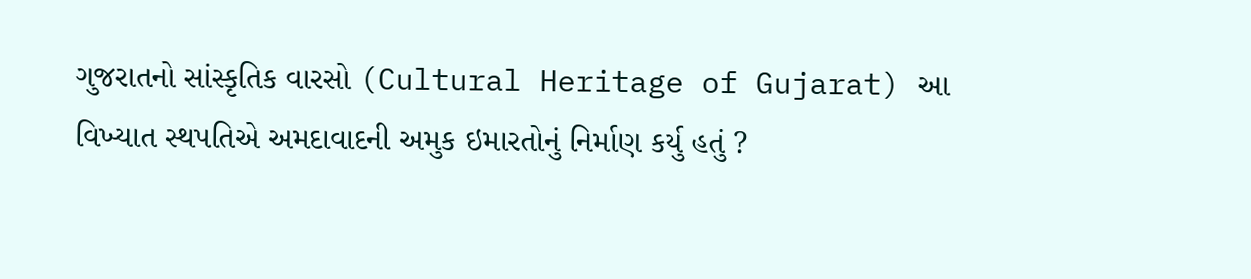ગુજરાતનો સાંસ્કૃતિક વારસો (Cultural Heritage of Gujarat) આ વિખ્યાત સ્થપતિએ અમદાવાદની અમુક ઇમારતોનું નિર્માણ કર્યુ હતું ?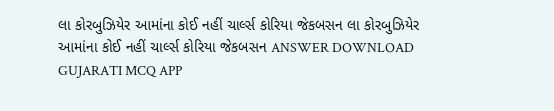લા કોરબુઝિયેર આમાંના કોઈ નહીં ચાર્લ્સ કોરિયા જેકબસન લા કોરબુઝિયેર આમાંના કોઈ નહીં ચાર્લ્સ કોરિયા જેકબસન ANSWER DOWNLOAD GUJARATI MCQ APP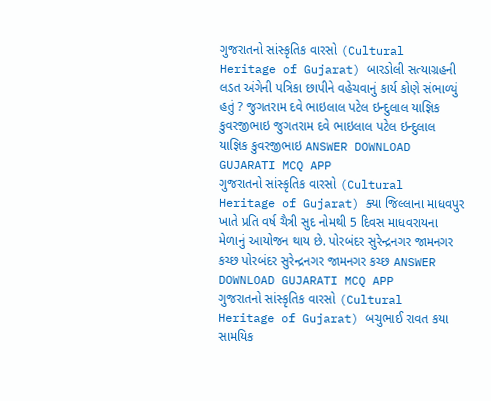ગુજરાતનો સાંસ્કૃતિક વારસો (Cultural Heritage of Gujarat) બારડોલી સત્યાગ્રહની લડત અંગેની પત્રિકા છાપીને વહેચવાનું કાર્ય કોણે સંભાળ્યું હતું ? જુગતરામ દવે ભાઇલાલ પટેલ ઇન્દુલાલ યાજ્ઞિક કુવરજીભાઇ જુગતરામ દવે ભાઇલાલ પટેલ ઇન્દુલાલ યાજ્ઞિક કુવરજીભાઇ ANSWER DOWNLOAD GUJARATI MCQ APP
ગુજરાતનો સાંસ્કૃતિક વારસો (Cultural Heritage of Gujarat) ક્યા જિલ્લાના માધવપુર ખાતે પ્રતિ વર્ષ ચૈત્રી સુદ નોમથી 5 દિવસ માધવરાયના મેળાનું આયોજન થાય છે. પોરબંદર સુરેન્દ્રનગર જામનગર કચ્છ પોરબંદર સુરેન્દ્રનગર જામનગર કચ્છ ANSWER DOWNLOAD GUJARATI MCQ APP
ગુજરાતનો સાંસ્કૃતિક વારસો (Cultural Heritage of Gujarat) બચુભાઈ રાવત કયા સામયિક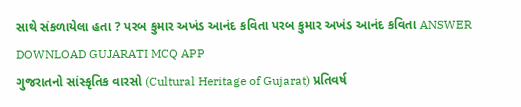સાથે સંકળાયેલા હતા ? પરબ કુમાર અખંડ આનંદ કવિતા પરબ કુમાર અખંડ આનંદ કવિતા ANSWER DOWNLOAD GUJARATI MCQ APP
ગુજરાતનો સાંસ્કૃતિક વારસો (Cultural Heritage of Gujarat) પ્રતિવર્ષ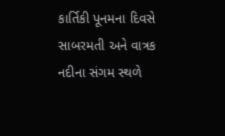કાર્તિકી પૂનમના દિવસે સાબરમતી અને વાત્રક નદીના સંગમ સ્થળે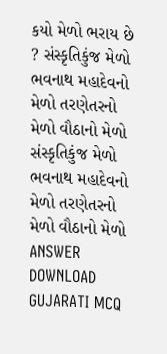કયો મેળો ભરાય છે ? સંસ્કૃતિકુંજ મેળો ભવનાથ મહાદેવનો મેળો તરણેતરનો મેળો વૌઠાનો મેળો સંસ્કૃતિકુંજ મેળો ભવનાથ મહાદેવનો મેળો તરણેતરનો મેળો વૌઠાનો મેળો ANSWER DOWNLOAD GUJARATI MCQ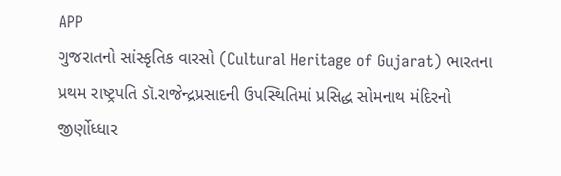APP
ગુજરાતનો સાંસ્કૃતિક વારસો (Cultural Heritage of Gujarat) ભારતના પ્રથમ રાષ્ટ્રપતિ ડૉ.રાજેન્દ્રપ્રસાદની ઉપસ્થિતિમાં પ્રસિદ્ધ સોમનાથ મંદિરનો જીર્ણોધ્ધાર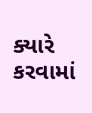ક્યારે કરવામાં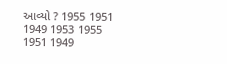આવ્યો ? 1955 1951 1949 1953 1955 1951 1949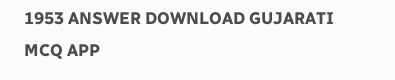1953 ANSWER DOWNLOAD GUJARATI MCQ APP